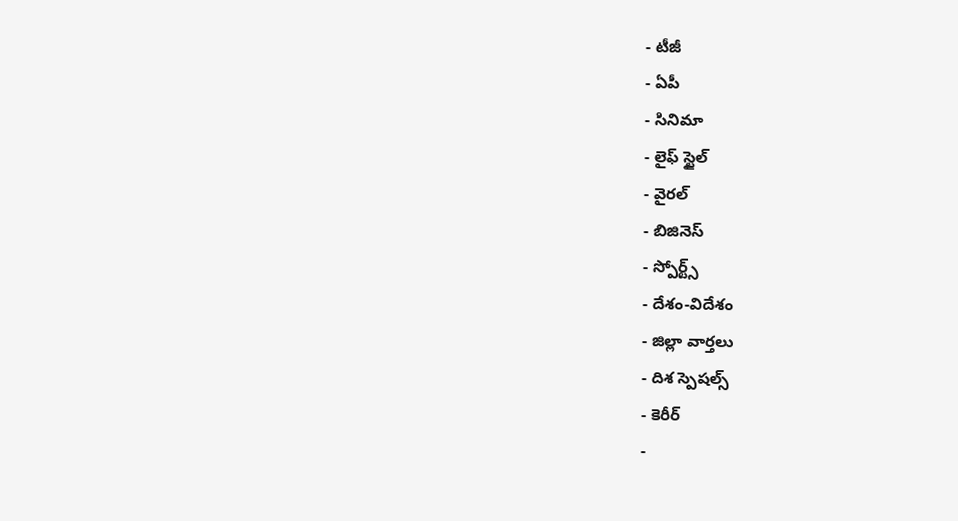- టీజీ
- ఏపీ
- సినిమా
- లైఫ్ స్టైల్
- వైరల్
- బిజినెస్
- స్పోర్ట్స్
- దేశం-విదేశం
- జిల్లా వార్తలు
- దిశ స్పెషల్స్
- కెరీర్
-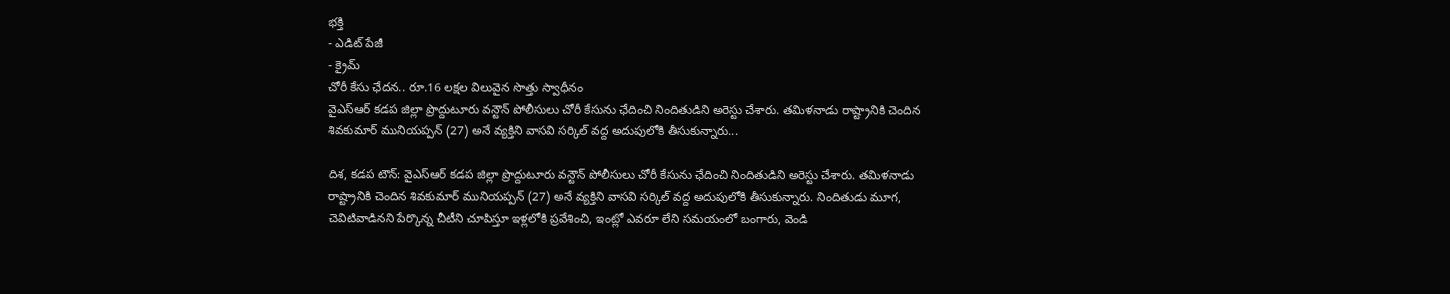భక్తి
- ఎడిట్ పేజీ
- క్రైమ్
చోరీ కేసు ఛేదన.. రూ.16 లక్షల విలువైన సొత్తు స్వాధీనం
వైఎస్ఆర్ కడప జిల్లా ప్రొద్దుటూరు వన్టౌన్ పోలీసులు చోరీ కేసును ఛేదించి నిందితుడిని అరెస్టు చేశారు. తమిళనాడు రాష్ట్రానికి చెందిన శివకుమార్ మునియప్పన్ (27) అనే వ్యక్తిని వాసవి సర్కిల్ వద్ద అదుపులోకి తీసుకున్నారు...

దిశ, కడప టౌన్: వైఎస్ఆర్ కడప జిల్లా ప్రొద్దుటూరు వన్టౌన్ పోలీసులు చోరీ కేసును ఛేదించి నిందితుడిని అరెస్టు చేశారు. తమిళనాడు రాష్ట్రానికి చెందిన శివకుమార్ మునియప్పన్ (27) అనే వ్యక్తిని వాసవి సర్కిల్ వద్ద అదుపులోకి తీసుకున్నారు. నిందితుడు మూగ, చెవిటివాడినని పేర్కొన్న చీటీని చూపిస్తూ ఇళ్లలోకి ప్రవేశించి, ఇంట్లో ఎవరూ లేని సమయంలో బంగారు, వెండి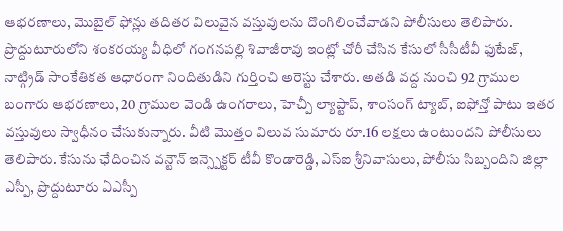ఆభరణాలు, మొబైల్ ఫోన్లు తదితర విలువైన వస్తువులను దొంగిలించేవాడని పోలీసులు తెలిపారు.
ప్రొద్దుటూరులోని శంకరయ్య వీధిలో గంగనపల్లి శివాజీరావు ఇంట్లో చోరీ చేసిన కేసులో సీసీటీవీ ఫుటేజ్, నాట్గ్రిడ్ సాంకేతికత ఆధారంగా నిందితుడిని గుర్తించి అరెస్టు చేశారు. అతడి వద్ద నుంచి 92 గ్రాముల బంగారు ఆభరణాలు, 20 గ్రాముల వెండి ఉంగరాలు, హెచ్పీ ల్యాప్టాప్, శాంసంగ్ ట్యాబ్, ఐఫోన్తో పాటు ఇతర వస్తువులు స్వాధీనం చేసుకున్నారు. వీటి మొత్తం విలువ సుమారు రూ.16 లక్షలు ఉంటుందని పోలీసులు తెలిపారు. కేసును ఛేదించిన వన్టౌన్ ఇన్స్పెక్టర్ టీవీ కొండారెడ్డి, ఎస్ఐ శ్రీనివాసులు, పోలీసు సిబ్బందిని జిల్లా ఎస్పీ, ప్రొద్దుటూరు ఏఎస్పీ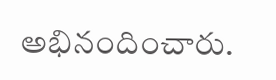అభినందించారు.